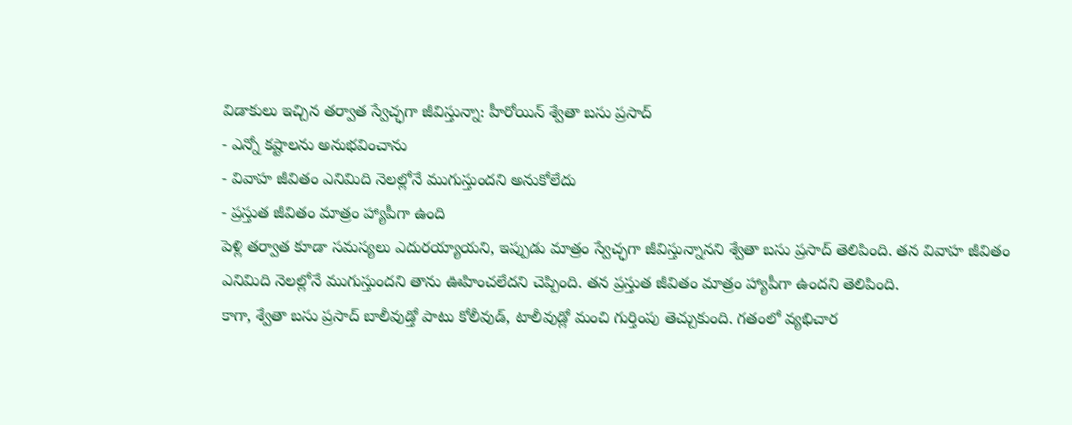విడాకులు ఇచ్చిన తర్వాత స్వేచ్ఛగా జీవిస్తున్నా: హీరోయిన్ శ్వేతా బసు ప్రసాద్
- ఎన్నో కష్టాలను అనుభవించాను
- వివాహ జీవితం ఎనిమిది నెలల్లోనే ముగుస్తుందని అనుకోలేదు
- ప్రస్తుత జీవితం మాత్రం హ్యాపీగా ఉంది
పెళ్లి తర్వాత కూడా సమస్యలు ఎదురయ్యాయని, ఇప్పుడు మాత్రం స్వేచ్ఛగా జీవిస్తున్నానని శ్వేతా బసు ప్రసాద్ తెలిపింది. తన వివాహ జీవితం ఎనిమిది నెలల్లోనే ముగుస్తుందని తాను ఊహించలేదని చెప్పింది. తన ప్రస్తుత జీవితం మాత్రం హ్యాపీగా ఉందని తెలిపింది.
కాగా, శ్వేతా బసు ప్రసాద్ బాలీవుడ్తో పాటు కోలీవుడ్, టాలీవుడ్లో మంచి గుర్తింపు తెచ్చుకుంది. గతంలో వ్యభిచార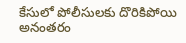కేసులో పోలీసులకు దొరికిపోయి అనంతరం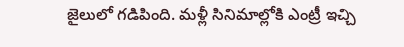జైలులో గడిపింది. మళ్లీ సినిమాల్లోకి ఎంట్రీ ఇచ్చి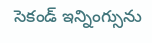సెకండ్ ఇన్నింగ్సును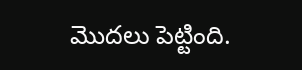మొదలు పెట్టింది.